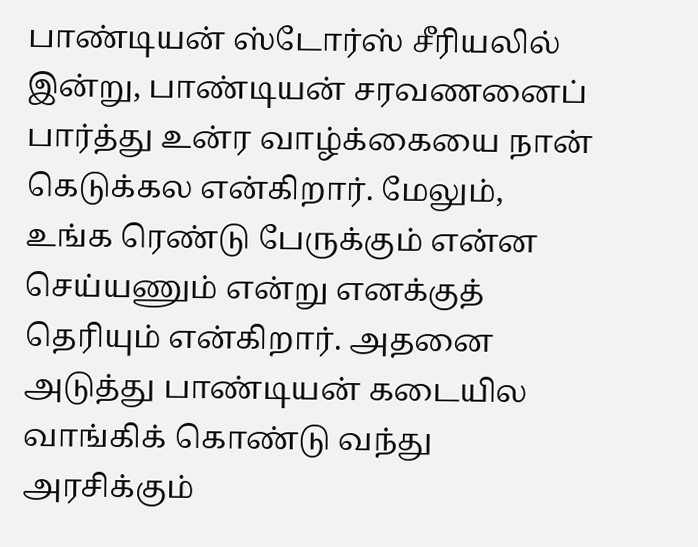பாண்டியன் ஸ்டோர்ஸ் சீரியலில் இன்று, பாண்டியன் சரவணனைப் பார்த்து உன்ர வாழ்க்கையை நான் கெடுக்கல என்கிறார். மேலும், உங்க ரெண்டு பேருக்கும் என்ன செய்யணும் என்று எனக்குத் தெரியும் என்கிறார். அதனை அடுத்து பாண்டியன் கடையில வாங்கிக் கொண்டு வந்து அரசிக்கும்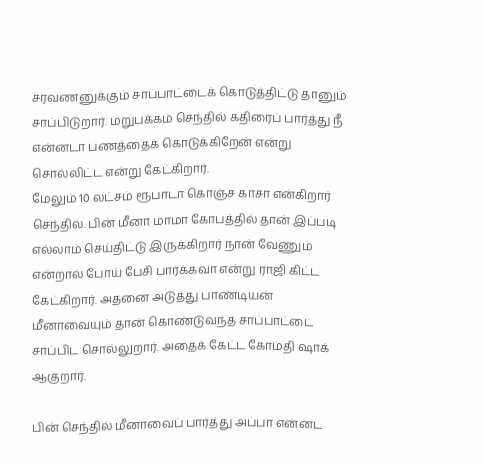சரவணனுக்கும் சாப்பாட்டைக் கொடுத்திட்டு தானும் சாப்பிடுறார். மறுபக்கம் செந்தில் கதிரைப் பார்த்து நீ என்னடா பணத்தைக் கொடுக்கிறேன் என்று சொல்லிட்ட என்று கேட்கிறார்.
மேலும் 10 லட்சம் ரூபாடா கொஞ்ச காசா என்கிறார் செந்தில். பின் மீனா மாமா கோபத்தில் தான் இப்படி எல்லாம் செய்திட்டு இருக்கிறார் நான் வேணும் என்றால் போய் பேசி பார்க்கவா என்று ராஜி கிட்ட கேட்கிறார். அதனை அடுத்து பாண்டியன் மீனாவையும் தான் கொண்டுவந்த சாப்பாட்டை சாப்பிட சொல்லுறார். அதைக் கேட்ட கோமதி ஷாக் ஆகுறார்.

பின் செந்தில் மீனாவைப் பார்த்து அப்பா என்னட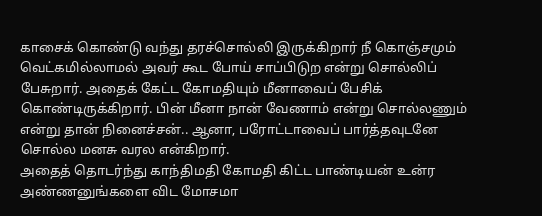காசைக் கொண்டு வந்து தரச்சொல்லி இருக்கிறார் நீ கொஞ்சமும் வெட்கமில்லாமல் அவர் கூட போய் சாப்பிடுற என்று சொல்லிப் பேசுறார். அதைக் கேட்ட கோமதியும் மீனாவைப் பேசிக் கொண்டிருக்கிறார். பின் மீனா நான் வேணாம் என்று சொல்லணும் என்று தான் நினைச்சன்.. ஆனா, பரோட்டாவைப் பார்த்தவுடனே சொல்ல மனசு வரல என்கிறார்.
அதைத் தொடர்ந்து காந்திமதி கோமதி கிட்ட பாண்டியன் உன்ர அண்ணனுங்களை விட மோசமா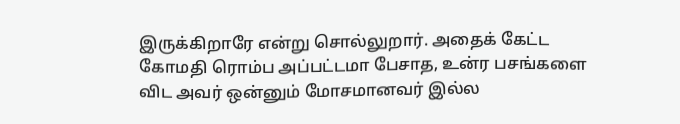இருக்கிறாரே என்று சொல்லுறார். அதைக் கேட்ட கோமதி ரொம்ப அப்பட்டமா பேசாத, உன்ர பசங்களை விட அவர் ஒன்னும் மோசமானவர் இல்ல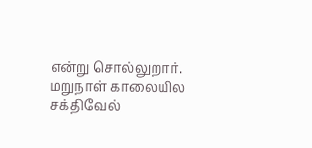என்று சொல்லுறார். மறுநாள் காலையில சக்திவேல்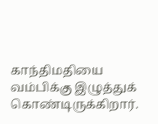காந்திமதியை வம்பிக்கு இழுத்துக் கொண்டிருக்கிறார்.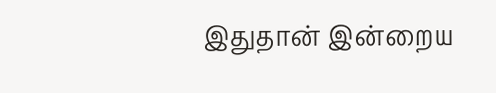இதுதான் இன்றைய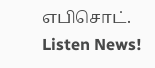எபிசொட்.
Listen News!